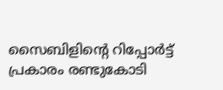സൈബിളിന്‍റെ റിപ്പോര്‍ട്ട് പ്രകാരം രണ്ടുകോടി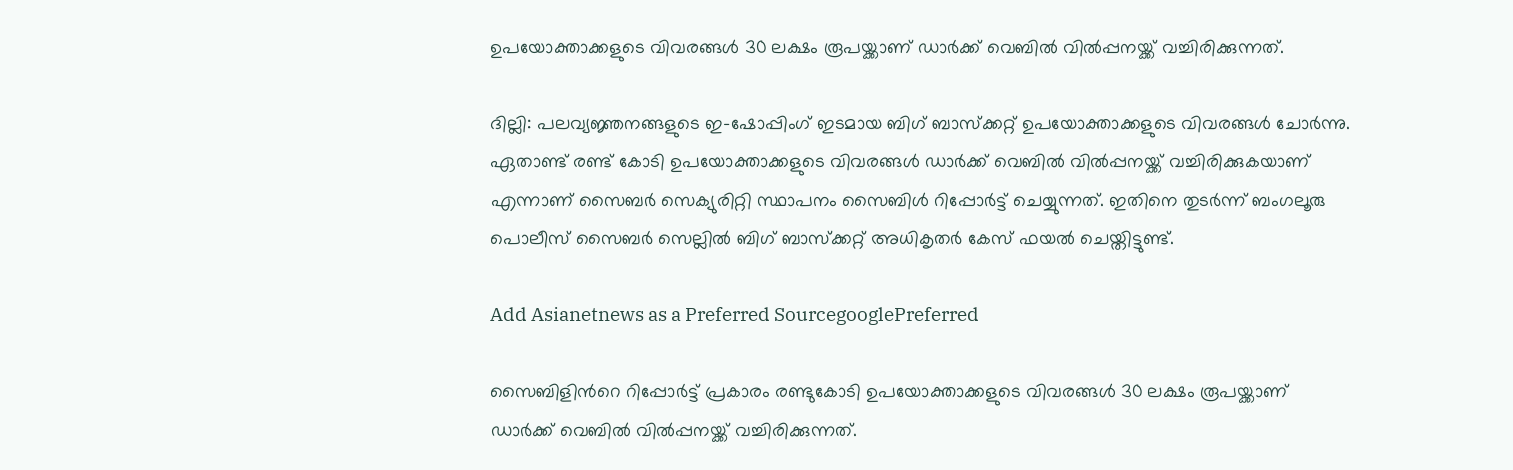ഉപയോക്താക്കളുടെ വിവരങ്ങള്‍ 30 ലക്ഷം രൂപയ്ക്കാണ് ഡാര്‍ക്ക് വെബില്‍ വില്‍പ്പനയ്ക്ക് വച്ചിരിക്കുന്നത്.

ദില്ലി: പലവ്യജ്ഞനങ്ങളുടെ ഇ-ഷോപ്പിംഗ് ഇടമായ ബിഗ് ബാസ്ക്കറ്റ് ഉപയോക്താക്കളുടെ വിവരങ്ങള്‍ ചോര്‍ന്നു. ഏതാണ്ട് രണ്ട് കോടി ഉപയോക്താക്കളുടെ വിവരങ്ങള്‍ ഡാര്‍ക്ക് വെബില്‍ വില്‍പ്പനയ്ക്ക് വച്ചിരിക്കുകയാണ് എന്നാണ് സൈബര്‍ സെക്യുരിറ്റി സ്ഥാപനം സൈബിള്‍ റിപ്പോര്‍ട്ട് ചെയ്യുന്നത്. ഇതിനെ തുടര്‍ന്ന് ബംഗലൂരു പൊലീസ് സൈബര്‍ സെല്ലില്‍ ബിഗ് ബാസ്ക്കറ്റ് അധികൃതര്‍ കേസ് ഫയല്‍ ചെയ്തിട്ടുണ്ട്.

Add Asianetnews as a Preferred SourcegooglePreferred

സൈബിളിന്‍റെ റിപ്പോര്‍ട്ട് പ്രകാരം രണ്ടുകോടി ഉപയോക്താക്കളുടെ വിവരങ്ങള്‍ 30 ലക്ഷം രൂപയ്ക്കാണ് ഡാര്‍ക്ക് വെബില്‍ വില്‍പ്പനയ്ക്ക് വച്ചിരിക്കുന്നത്.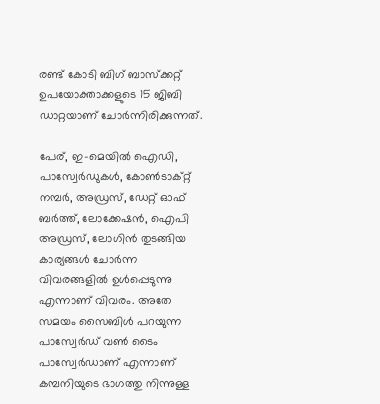രണ്ട് കോടി ബിഗ് ബാസ്ക്കറ്റ് ഉപയോക്താക്കളുടെ 15 ജിബി ഡാറ്റയാണ് ചോര്‍ന്നിരിക്കുന്നത്.

പേര്, ഇ-മെയില്‍ ഐഡി, പാസ്വേര്‍ഡുകള്‍, കോണ്‍ടാക്റ്റ് നമ്പര്‍, അഡ്രസ്, ഡേറ്റ് ഓഫ് ബര്‍ത്ത്, ലോക്കേഷന്‍, ഐപി അഡ്രസ്, ലോഗിന്‍ തുടങ്ങിയ കാര്യങ്ങള്‍ ചോര്‍ന്ന വിവരങ്ങളില്‍ ഉള്‍പ്പെടുന്നു എന്നാണ് വിവരം. അതേ സമയം സൈബിള്‍ പറയുന്ന പാസ്വേര്‍ഡ് വണ്‍ ടൈം പാസ്വേര്‍ഡാണ് എന്നാണ് കമ്പനിയുടെ ഭാഗത്തു നിന്നുള്ള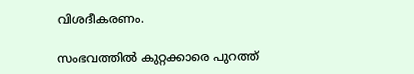വിശദീകരണം.

സംഭവത്തില്‍ കുറ്റക്കാരെ പുറത്ത്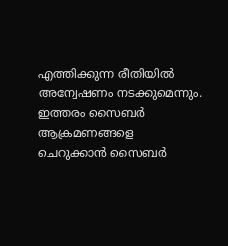എത്തിക്കുന്ന രീതിയില്‍ അന്വേഷണം നടക്കുമെന്നും. ഇത്തരം സൈബര്‍ ആക്രമണങ്ങളെ ചെറുക്കാന്‍ സൈബര്‍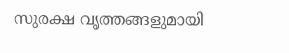സുരക്ഷ വൃത്തങ്ങളുമായി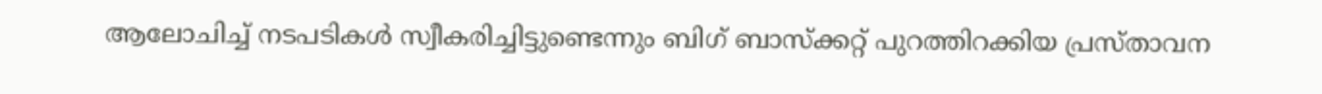ആലോചിച്ച് നടപടികള്‍ സ്വീകരിച്ചിട്ടുണ്ടെന്നും ബിഗ് ബാസ്ക്കറ്റ് പുറത്തിറക്കിയ പ്രസ്താവന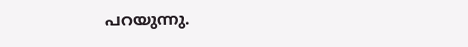പറയുന്നു.